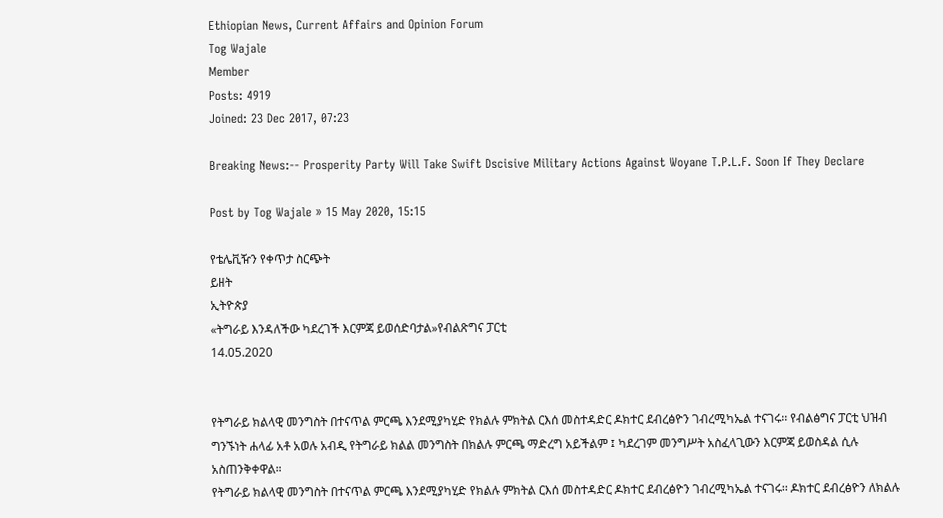Ethiopian News, Current Affairs and Opinion Forum
Tog Wajale
Member
Posts: 4919
Joined: 23 Dec 2017, 07:23

Breaking News:-- Prosperity Party Will Take Swift Dscisive Military Actions Against Woyane T.P.L.F. Soon If They Declare

Post by Tog Wajale » 15 May 2020, 15:15

የቴሌቪዥን የቀጥታ ስርጭት
ይዘት
ኢትዮጵያ
«ትግራይ እንዳለችው ካደረገች እርምጃ ይወሰድባታል»የብልጽግና ፓርቲ
14.05.2020


የትግራይ ክልላዊ መንግስት በተናጥል ምርጫ እንደሚያካሂድ የክልሉ ምክትል ርእሰ መስተዳድር ዶክተር ደብረፅዮን ገብረሚካኤል ተናገሩ፡፡ የብልፅግና ፓርቲ ህዝብ ግንኙነት ሐላፊ አቶ አወሉ አብዲ የትግራይ ክልል መንግስት በክልሉ ምርጫ ማድረግ አይችልም ፤ ካደረገም መንግሥት አስፈላጊውን እርምጃ ይወስዳል ሲሉ አስጠንቅቀዋል።
የትግራይ ክልላዊ መንግስት በተናጥል ምርጫ እንደሚያካሂድ የክልሉ ምክትል ርእሰ መስተዳድር ዶክተር ደብረፅዮን ገብረሚካኤል ተናገሩ፡፡ ዶክተር ደብረፅዮን ለክልሉ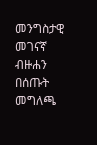መንግስታዊ መገናኛ ብዙሐን በሰጡት መግለጫ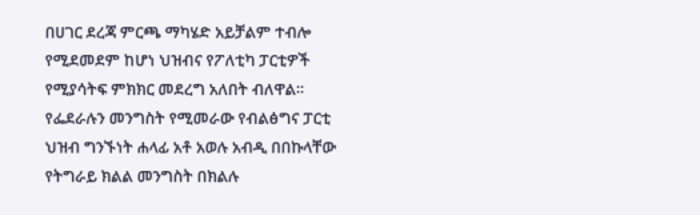በሀገር ደረጃ ምርጫ ማካሄድ አይቻልም ተብሎ የሚደመደም ከሆነ ህዝብና የፖለቲካ ፓርቲዎች የሚያሳትፍ ምክክር መደረግ አለበት ብለዋል፡፡ የፌደራሉን መንግስት የሚመራው የብልፅግና ፓርቲ ህዝብ ግንኙነት ሐላፊ አቶ አወሉ አብዲ በበኩላቸው የትግራይ ክልል መንግስት በክልሉ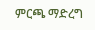ምርጫ ማድረግ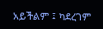አይችልም ፤ ካደረገም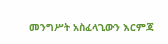መንግሥት አስፈላጊውን እርምጃ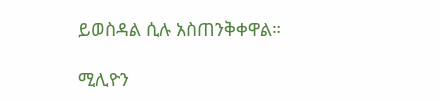ይወስዳል ሲሉ አስጠንቅቀዋል።

ሚሊዮን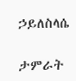ኃይለስላሴ

ታምራት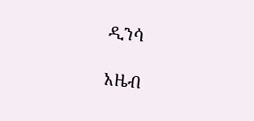ዲንሳ

አዜብ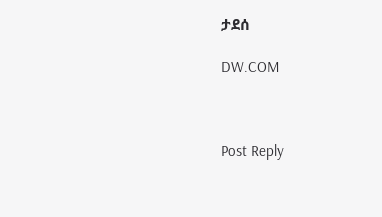ታደሰ

DW.COM



Post Reply